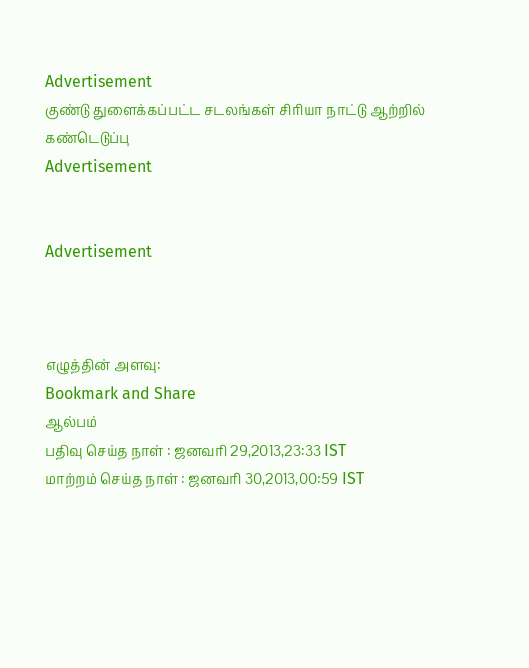Advertisement
குண்டு துளைக்கப்பட்ட சடலங்கள் சிரியா நாட்டு ஆற்றில் கண்டெடுப்பு
Advertisement


Advertisement



எழுத்தின் அளவு:
Bookmark and Share
ஆல்பம்
பதிவு செய்த நாள் : ஜனவரி 29,2013,23:33 IST
மாற்றம் செய்த நாள் : ஜனவரி 30,2013,00:59 IST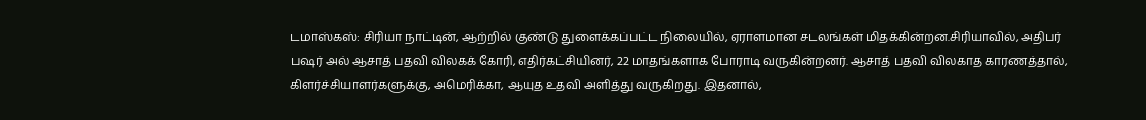டமாஸ்கஸ்: சிரியா நாட்டின், ஆற்றில் குண்டு துளைக்கப்பட்ட நிலையில், ஏராளமான சடலங்கள் மிதக்கின்றன.சிரியாவில், அதிபர் பஷர் அல் ஆசாத் பதவி விலகக் கோரி, எதிர்கட்சியினர், 22 மாதங்களாக போராடி வருகின்றனர். ஆசாத் பதவி விலகாத காரணத்தால், கிளர்ச்சியாளர்களுக்கு, அமெரிக்கா, ஆயுத உதவி அளித்து வருகிறது. இதனால்,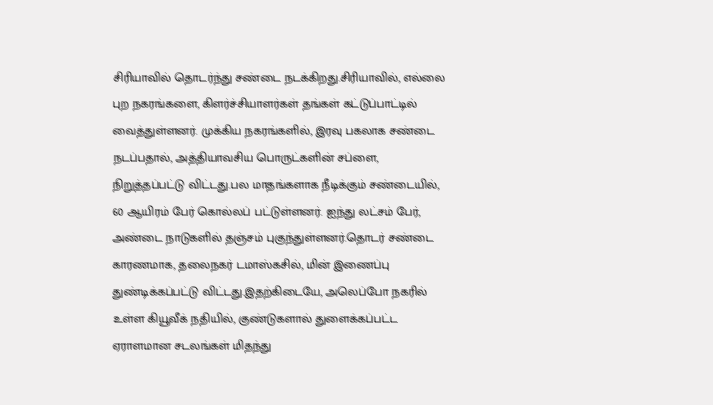சிரியாவில் தொடர்ந்து சண்டை நடக்கிறது.சிரியாவில், எல்லை புற நகரங்களை, கிளர்ச்சியாளர்கள் தங்கள் கட்டுப்பாட்டில் வைத்துள்ளனர். முக்கிய நகரங்களில், இரவு பகலாக சண்டை நடப்பதால், அத்தியாவசிய பொருட்களின் சப்ளை, நிறுத்தப்பட்டு விட்டது.பல மாதங்களாக நீடிக்கும் சண்டையில், 60 ஆயிரம் பேர் கொல்லப் பட்டுள்ளனர். ஐந்து லட்சம் பேர், அண்டை நாடுகளில் தஞ்சம் புகுந்துள்ளனர்.தொடர் சண்டை காரணமாக, தலைநகர் டமாஸ்கசில், மின் இணைப்பு துண்டிக்கப்பட்டு விட்டது.இதற்கிடையே, அலெப்போ நகரில் உள்ள கியூவீக் நதியில், குண்டுகளால் துளைக்கப்பட்ட ஏராளமான சடலங்கள் மிதந்து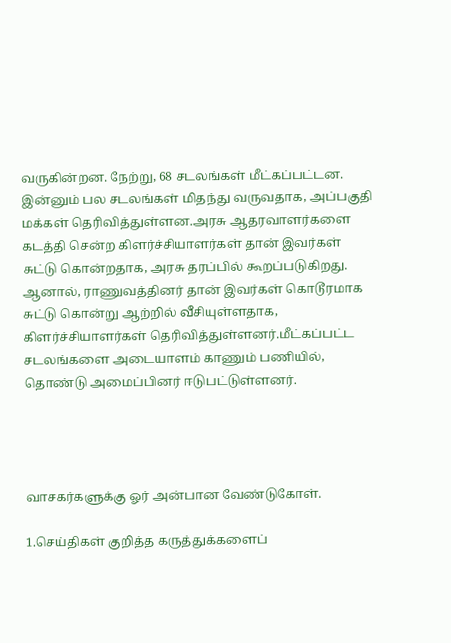வருகின்றன. நேற்று, 68 சடலங்கள் மீட்கப்பட்டன. இன்னும் பல சடலங்கள் மிதந்து வருவதாக, அப்பகுதி மக்கள் தெரிவித்துள்ளன.அரசு ஆதரவாளர்களை கடத்தி சென்ற கிளர்ச்சியாளர்கள் தான் இவர்கள் சுட்டு கொன்றதாக, அரசு தரப்பில் கூறப்படுகிறது. ஆனால், ராணுவத்தினர் தான் இவர்கள் கொடூரமாக சுட்டு கொன்று ஆற்றில் வீசியுள்ளதாக, கிளர்ச்சியாளர்கள் தெரிவித்துள்ளனர்.மீட்கப்பட்ட சடலங்களை அடையாளம் காணும் பணியில், தொண்டு அமைப்பினர் ஈடுபட்டுள்ளனர்.




வாசகர்களுக்கு ஓர் அன்பான வேண்டுகோள்.

1.செய்திகள் குறித்த கருத்துக்களைப்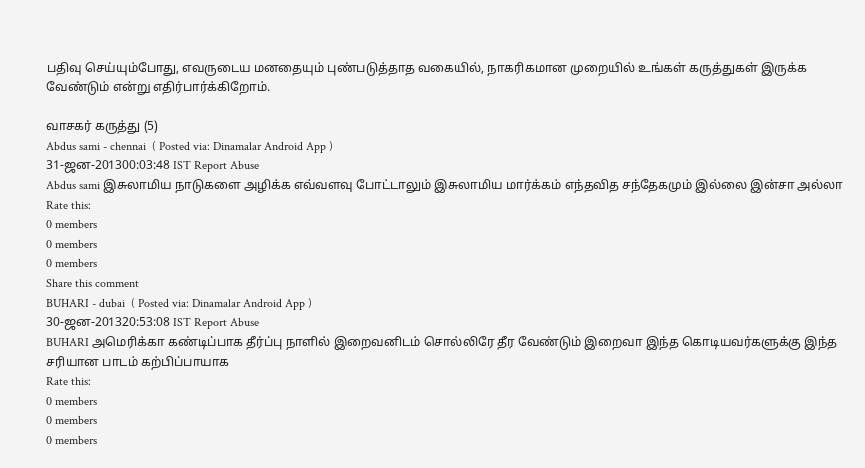பதிவு செய்யும்போது, எவருடைய மனதையும் புண்படுத்தாத வகையில், நாகரிகமான முறையில் உங்கள் கருத்துகள் இருக்க வேண்டும் என்று எதிர்பார்க்கிறோம்.

வாசகர் கருத்து (5)
Abdus sami - chennai  ( Posted via: Dinamalar Android App )
31-ஜன-201300:03:48 IST Report Abuse
Abdus sami இசுலாமிய நாடுகளை அழிக்க எவ்வளவு போட்டாலும் இசுலாமிய மார்க்கம் எந்தவித சந்தேகமும் இல்லை இன்சா அல்லா
Rate this:
0 members
0 members
0 members
Share this comment
BUHARI - dubai  ( Posted via: Dinamalar Android App )
30-ஜன-201320:53:08 IST Report Abuse
BUHARI அமெரிக்கா கண்டிப்பாக தீர்ப்பு நாளில் இறைவனிடம் சொல்லிரே தீர வேண்டும் இறைவா இந்த கொடியவர்களுக்கு இந்த சரியான பாடம் கற்பிப்பாயாக
Rate this:
0 members
0 members
0 members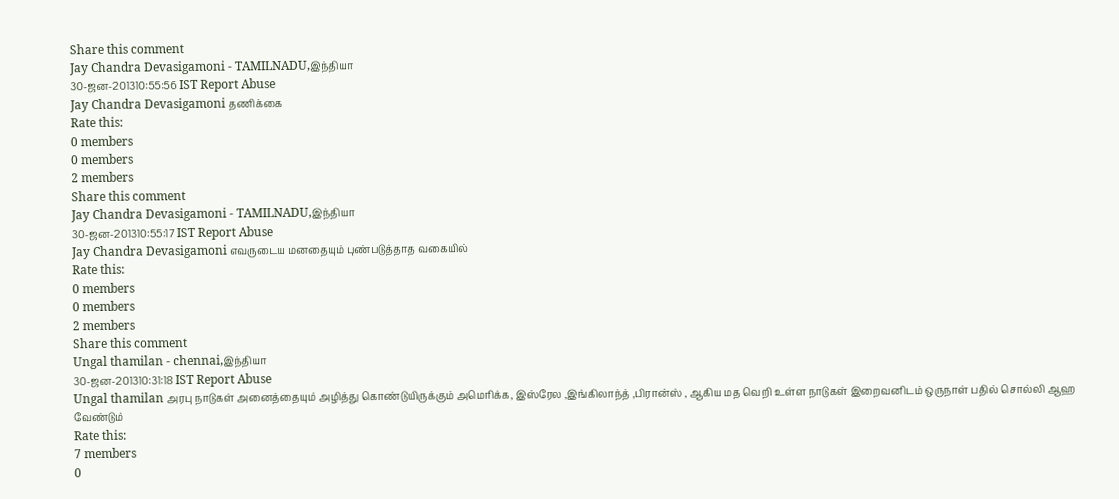Share this comment
Jay Chandra Devasigamoni - TAMILNADU,இந்தியா
30-ஜன-201310:55:56 IST Report Abuse
Jay Chandra Devasigamoni தணிக்கை
Rate this:
0 members
0 members
2 members
Share this comment
Jay Chandra Devasigamoni - TAMILNADU,இந்தியா
30-ஜன-201310:55:17 IST Report Abuse
Jay Chandra Devasigamoni எவருடைய மனதையும் புண்படுத்தாத வகையில்
Rate this:
0 members
0 members
2 members
Share this comment
Ungal thamilan - chennai,இந்தியா
30-ஜன-201310:31:18 IST Report Abuse
Ungal thamilan அரபு நாடுகள் அனைத்தையும் அழித்து கொண்டுயிருக்கும் அமெரிக்க, இஸ்ரேல ,இங்கிலாந்த் ,பிரான்ஸ் , ஆகிய மத வெறி உள்ள நாடுகள் இறைவனிடம் ஒருநாள் பதில் சொல்லி ஆஹ வேண்டும்
Rate this:
7 members
0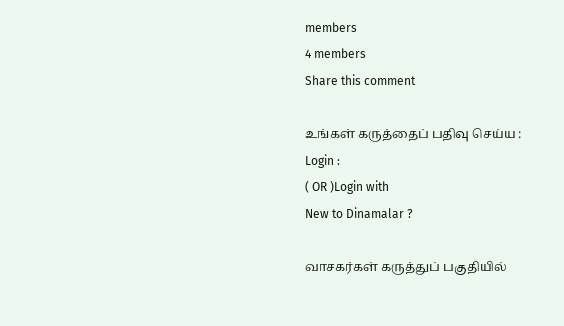members
4 members
Share this comment

உங்கள் கருத்தைப் பதிவு செய்ய :
Login :
( OR )Login with
New to Dinamalar ?

வாசகர்கள் கருத்துப் பகுதியில்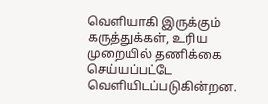வெளியாகி இருக்கும் கருத்துக்கள், உரிய முறையில் தணிக்கை செய்யப்பட்டே வெளியி‌டப்படுகின்றன.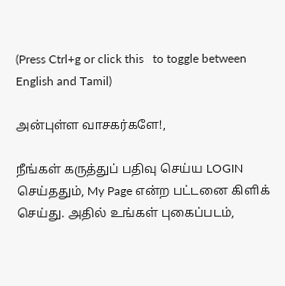(Press Ctrl+g or click this   to toggle between English and Tamil)

அன்புள்ள வாசகர்களே!,

நீங்கள் கருத்துப் பதிவு செய்ய LOGIN செய்ததும், My Page என்ற பட்டனை கிளிக் செய்து. அதில் உங்கள் புகைப்படம்,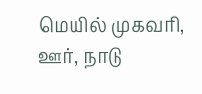மெயில் முகவரி, ஊர், நாடு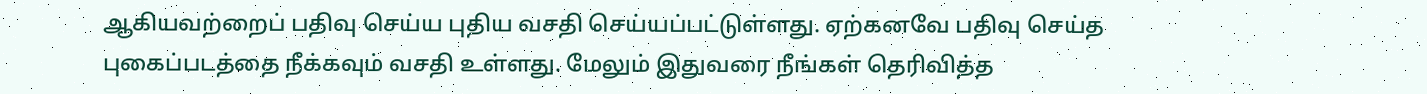ஆகியவற்றைப் பதிவு செய்ய புதிய வசதி செய்யப்பட்டுள்ளது. ஏற்கனவே பதிவு செய்த புகைப்படத்தை நீக்கவும் வசதி உள்ளது. மேலும் இதுவரை நீங்கள் தெரிவித்த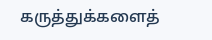கருத்துக்களைத்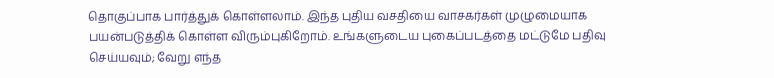தொகுப்பாக பார்த்துக் கொள்ளலாம். இந்த புதிய வசதியை வாசகர்கள் முழுமையாக பயன்படுத்திக் கொள்ள விரும்புகிறோம். உங்களுடைய புகைப்படத்தை மட்டுமே பதிவு செய்யவும்; வேறு எந்த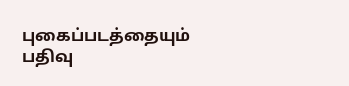புகைப்படத்தையும் பதிவு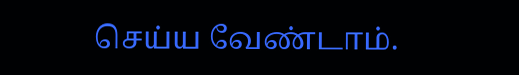செய்ய வேண்டாம்.